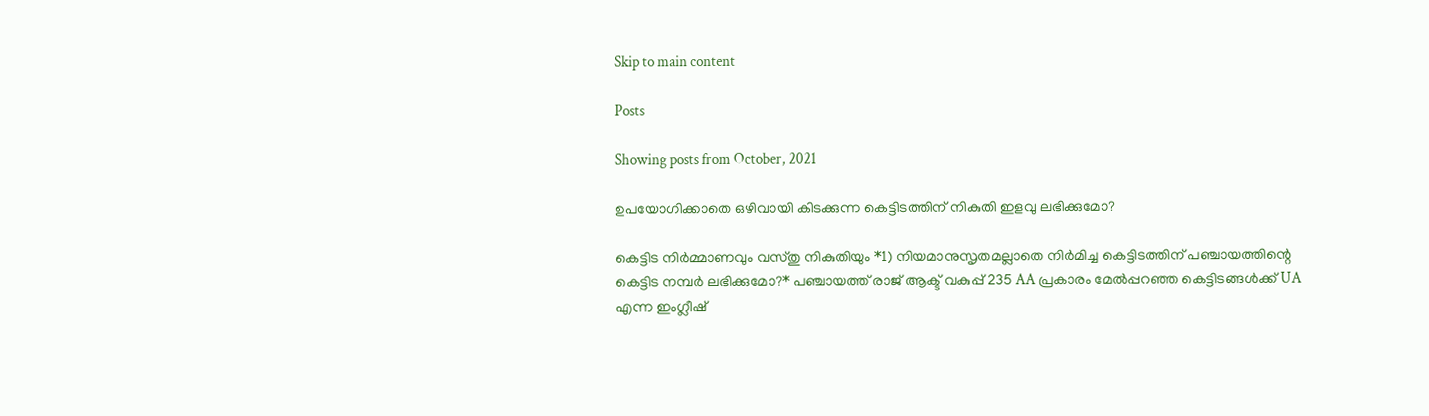Skip to main content

Posts

Showing posts from October, 2021

ഉപയോഗിക്കാതെ ഒഴിവായി കിടക്കുന്ന കെട്ടിടത്തിന് നികുതി ഇളവു ലഭിക്കുമോ?

കെട്ടിട നിർമ്മാണവും വസ്തു നികുതിയും *1) നിയമാനുസൃതമല്ലാതെ നിർമിച്ച കെട്ടിടത്തിന് പഞ്ചായത്തിന്റെ കെട്ടിട നമ്പർ ലഭിക്കുമോ?* പഞ്ചായത്ത് രാജ് ആക്ട് വകുപ്പ് 235 AA പ്രകാരം മേൽപ്പറഞ്ഞ കെട്ടിടങ്ങൾക്ക് UA എന്ന ഇംഗ്ലീഷ്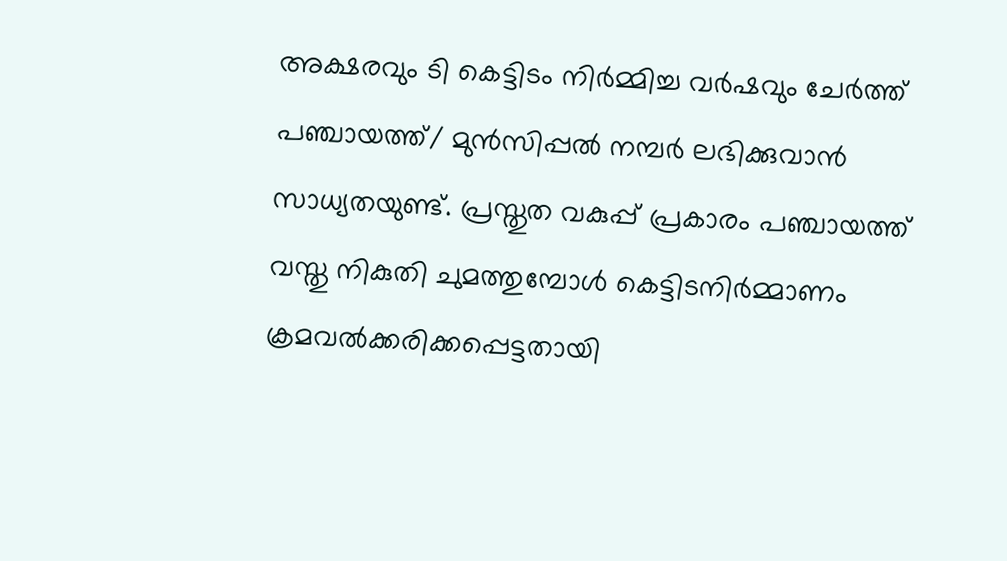അക്ഷരവും ടി കെട്ടിടം നിർമ്മിച്ച വർഷവും ചേർത്ത് പഞ്ചായത്ത്‌/ മുൻസിപ്പൽ നമ്പർ ലഭിക്കുവാൻ  സാധ്യതയുണ്ട്. പ്രസ്തുത വകുപ്പ് പ്രകാരം പഞ്ചായത്ത്‌ വസ്തു നികുതി ചുമത്തുമ്പോൾ കെട്ടിടനിർമ്മാണം ക്രമവൽക്കരിക്കപ്പെട്ടതായി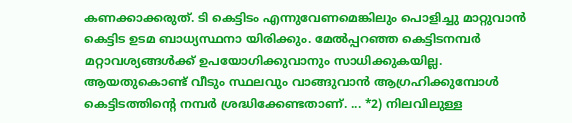കണക്കാക്കരുത്. ടി കെട്ടിടം എന്നുവേണമെങ്കിലും പൊളിച്ചു മാറ്റുവാൻ കെട്ടിട ഉടമ ബാധ്യസ്ഥനാ യിരിക്കും. മേൽപ്പറഞ്ഞ കെട്ടിടനമ്പർ മറ്റാവശ്യങ്ങൾക്ക് ഉപയോഗിക്കുവാനും സാധിക്കുകയില്ല. ആയതുകൊണ്ട് വീടും സ്ഥലവും വാങ്ങുവാൻ ആഗ്രഹിക്കുമ്പോൾ കെട്ടിടത്തിന്റെ നമ്പർ ശ്രദ്ധിക്കേണ്ടതാണ്. ... *2) നിലവിലുള്ള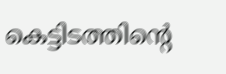കെട്ടിടത്തിന്റെ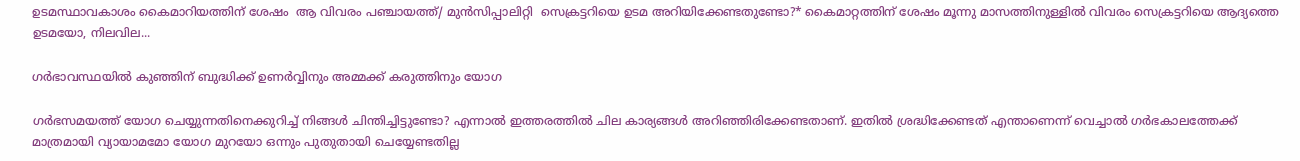ഉടമസ്ഥാവകാശം കൈമാറിയത്തിന് ശേഷം  ആ വിവരം പഞ്ചായത്ത്/ മുൻസിപ്പാലിറ്റി  സെക്രട്ടറിയെ ഉടമ അറിയിക്കേണ്ടതുണ്ടോ?* കൈമാറ്റത്തിന് ശേഷം മൂന്നു മാസത്തിനുള്ളിൽ വിവരം സെക്രട്ടറിയെ ആദ്യത്തെ ഉടമയോ, നിലവില...

ഗര്‍ഭാവസ്ഥയില്‍ കുഞ്ഞിന് ബുദ്ധിക്ക് ഉണര്‍വ്വിനും അമ്മക്ക് കരുത്തിനും യോഗ

ഗര്‍ഭസമയത്ത് യോഗ ചെയ്യുന്നതിനെക്കുറിച്ച് നിങ്ങള്‍ ചിന്തിച്ചിട്ടുണ്ടോ? എന്നാല്‍ ഇത്തരത്തില്‍ ചില കാര്യങ്ങള്‍ അറിഞ്ഞിരിക്കേണ്ടതാണ്. ഇതില്‍ ശ്രദ്ധിക്കേണ്ടത് എന്താണെന്ന് വെച്ചാല്‍ ഗര്‍ഭകാലത്തേക്ക് മാത്രമായി വ്യായാമമോ യോഗ മുറയോ ഒന്നും പുതുതായി ചെയ്യേണ്ടതില്ല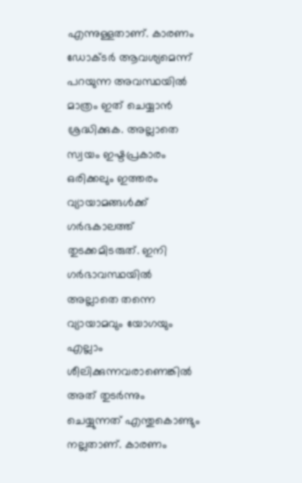എന്നുള്ളതാണ്. കാരണം ഡോക്ടര്‍ ആവശ്യമെന്ന് പറയുന്ന അവസ്ഥയില്‍ മാത്രം ഇത് ചെയ്യാന്‍ ശ്രദ്ധിക്കുക. അല്ലാതെ സ്വയം ഇഷ്ടപ്രകാരം ഒരിക്കലും ഇത്തരം വ്യായാമങ്ങള്‍ക്ക് ഗര്‍ഭകാലത്ത് തുടക്കമിടരുത്. ഇനി ഗര്‍ഭാവസ്ഥയില്‍ അല്ലാതെ തന്നെ വ്യായാമവും യോഗയും എല്ലാം ശീലിക്കുന്നവരാണെങ്കില്‍ അത് തുടര്‍ന്നും ചെയ്യുന്നത് എന്തുകൊണ്ടും നല്ലതാണ്. കാരണം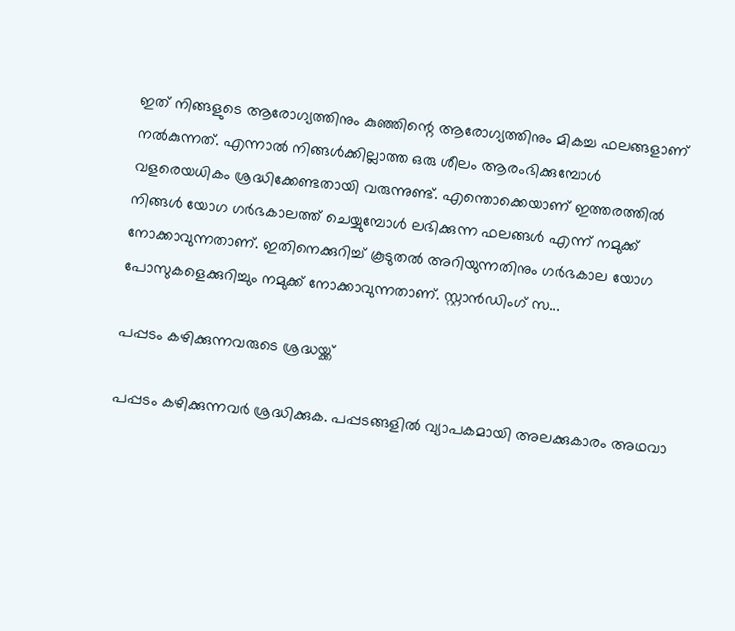ഇത് നിങ്ങളുടെ ആരോഗ്യത്തിനും കുഞ്ഞിന്റെ ആരോഗ്യത്തിനും മികച്ച ഫലങ്ങളാണ് നല്‍കുന്നത്. എന്നാല്‍ നിങ്ങള്‍ക്കില്ലാത്ത ഒരു ശീലം ആരംഭിക്കുമ്പോള്‍ വളരെയധികം ശ്രദ്ധിക്കേണ്ടതായി വരുന്നുണ്ട്. എന്തൊക്കെയാണ് ഇത്തരത്തില്‍ നിങ്ങള്‍ യോഗ ഗര്‍ഭകാലത്ത് ചെയ്യുമ്പോള്‍ ലഭിക്കുന്ന ഫലങ്ങള്‍ എന്ന് നമുക്ക് നോക്കാവുന്നതാണ്. ഇതിനെക്കുറിച്ച് കൂടുതല്‍ അറിയുന്നതിനും ഗര്‍ഭകാല യോഗ പോസുകളെക്കുറിച്ചും നമുക്ക് നോക്കാവുന്നതാണ്. സ്റ്റാന്‍ഡിംഗ് സ...

പപ്പടം കഴിക്കുന്നവരുടെ ശ്രദ്ധയ്ക്ക്

പപ്പടം കഴിക്കുന്നവര്‍ ശ്രദ്ധിക്കുക. പപ്പടങ്ങളില്‍ വ്യാപകമായി അലക്കുകാരം അഥവാ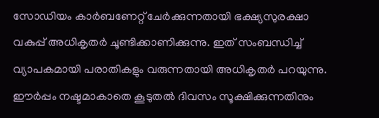സോഡിയം കാര്‍ബണേറ്റ് ചേര്‍ക്കുന്നതായി ഭക്ഷ്യസുരക്ഷാ വകുപ്പ് അധികൃതര്‍ ചൂണ്ടിക്കാണിക്കുന്നു. ഇത് സംബന്ധിച്ച്‌ വ്യാപകമായി പരാതികളും വരുന്നതായി അധികൃതര്‍ പറയുന്നു. ഈര്‍പ്പം നഷ്ടമാകാതെ കൂടുതല്‍ ദിവസം സൂക്ഷിക്കുന്നതിനും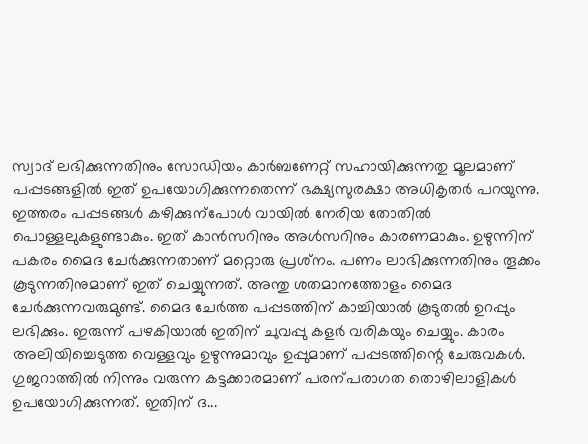സ്വാദ് ലഭിക്കുന്നതിനും സോഡിയം കാര്‍ബണേറ്റ് സഹായിക്കുന്നതു മൂലമാണ് പപ്പടങ്ങളില്‍ ഇത് ഉപയോഗിക്കുന്നതെന്ന് ഭക്ഷ്യസുരക്ഷാ അധികൃതര്‍ പറയുന്നു. ഇത്തരം പപ്പടങ്ങള്‍ കഴിക്കുന്‌പോള്‍ വായില്‍ നേരിയ തോതില്‍ പൊള്ളലുകളുണ്ടാകും. ഇത് കാന്‍സറിനും അള്‍സറിനും കാരണമാകും. ഉഴുന്നിന് പകരം മൈദ ചേര്‍ക്കുന്നതാണ് മറ്റൊരു പ്രശ്‌നം. പണം ലാഭിക്കുന്നതിനും തൂക്കം കൂടുന്നതിനുമാണ് ഇത് ചെയ്യുന്നത്. അന്തു ശതമാനത്തോളം മൈദ ചേര്‍ക്കുന്നവരുമുണ്ട്. മൈദ ചേര്‍ത്ത പപ്പടത്തിന് കാച്ചിയാല്‍ കൂടുതല്‍ ഉറപ്പും ലഭിക്കും. ഇരുന്ന് പഴകിയാല്‍ ഇതിന് ചുവപ്പു കളര്‍ വരികയും ചെയ്യും. കാരം അലിയിച്ചെടുത്ത വെള്ളവും ഉഴുന്നുമാവും ഉപ്പുമാണ് പപ്പടത്തിന്റെ ചേരുവകള്‍. ഗുജറാത്തില്‍ നിന്നും വരുന്ന കട്ടക്കാരമാണ് പരന്പരാഗത തൊഴിലാളികള്‍ ഉപയോഗിക്കുന്നത്. ഇതിന് ദ...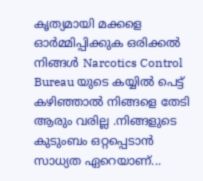കൃത്യമായി മക്കളെ ഓർമ്മിപ്പിക്കുക ഒരിക്കൽ നിങ്ങൾ Narcotics Control Bureau യുടെ കയ്യിൽ പെട്ട് കഴിഞ്ഞാൽ നിങ്ങളെ തേടി ആരും വരില്ല .നിങ്ങളുടെ കുടുംബം ഒറ്റപ്പെടാൻ സാധ്യത ഏറെയാണ്...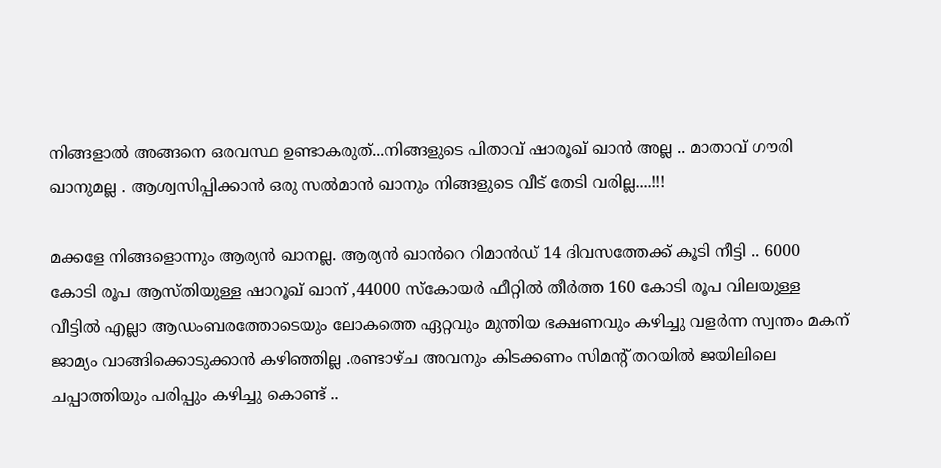നിങ്ങളാൽ അങ്ങനെ ഒരവസ്ഥ ഉണ്ടാകരുത്...നിങ്ങളുടെ പിതാവ് ഷാരൂഖ് ഖാൻ അല്ല .. മാതാവ് ഗൗരി ഖാനുമല്ല . ആശ്വസിപ്പിക്കാൻ ഒരു സൽമാൻ ഖാനും നിങ്ങളുടെ വീട് തേടി വരില്ല....!!!

മക്കളേ നിങ്ങളൊന്നും ആര്യൻ ഖാനല്ല. ആര്യൻ ഖാൻറെ റിമാൻഡ് 14 ദിവസത്തേക്ക് കൂടി നീട്ടി .. 6000  കോടി രൂപ ആസ്തിയുള്ള ഷാറൂഖ് ഖാന് ,44000 സ്‌കോയർ ഫീറ്റിൽ തീർത്ത 160 കോടി രൂപ വിലയുള്ള വീട്ടിൽ എല്ലാ ആഡംബരത്തോടെയും ലോകത്തെ ഏറ്റവും മുന്തിയ ഭക്ഷണവും കഴിച്ചു വളർന്ന സ്വന്തം മകന് ജാമ്യം വാങ്ങിക്കൊടുക്കാൻ കഴിഞ്ഞില്ല .രണ്ടാഴ്ച അവനും കിടക്കണം സിമന്റ് തറയിൽ ജയിലിലെ ചപ്പാത്തിയും പരിപ്പും കഴിച്ചു കൊണ്ട് ..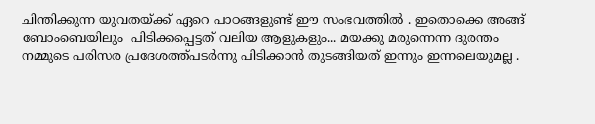ചിന്തിക്കുന്ന യുവതയ്ക്ക് ഏറെ പാഠങ്ങളുണ്ട് ഈ സംഭവത്തിൽ . ഇതൊക്കെ അങ്ങ് ബോംബെയിലും  പിടിക്കപ്പെട്ടത് വലിയ ആളുകളും... മയക്കു മരുന്നെന്ന ദുരന്തം നമ്മുടെ പരിസര പ്രദേശത്ത്പടർന്നു പിടിക്കാൻ തുടങ്ങിയത് ഇന്നും ഇന്നലെയുമല്ല .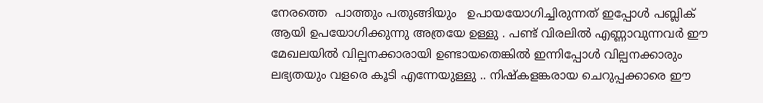നേരത്തെ  പാത്തും പതുങ്ങിയും   ഉപായയോഗിച്ചിരുന്നത് ഇപ്പോൾ പബ്ലിക് ആയി ഉപയോഗിക്കുന്നു അത്രയേ ഉള്ളു . പണ്ട് വിരലിൽ എണ്ണാവുന്നവർ ഈ മേഖലയിൽ വില്പനക്കാരായി ഉണ്ടായതെങ്കിൽ ഇന്നിപ്പോൾ വില്പനക്കാരും ലഭ്യതയും വളരെ കൂടി എന്നേയുള്ളു .. നിഷ്കളങ്കരായ ചെറുപ്പക്കാരെ ഈ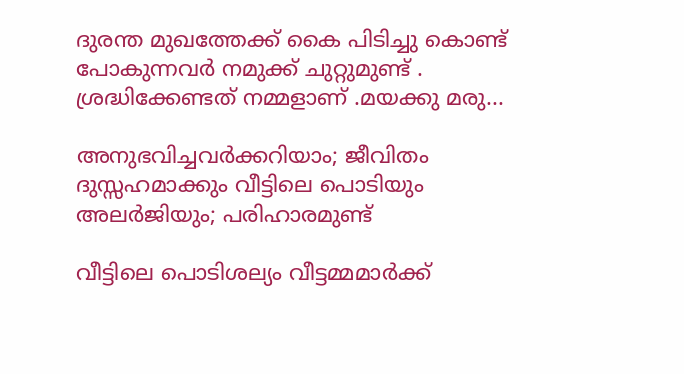ദുരന്ത മുഖത്തേക്ക് കൈ പിടിച്ചു കൊണ്ട് പോകുന്നവർ നമുക്ക് ചുറ്റുമുണ്ട് . ശ്രദ്ധിക്കേണ്ടത് നമ്മളാണ് .മയക്കു മരു...

അനുഭവിച്ചവർക്കറിയാം; ജീവിതം ദുസ്സഹമാക്കും വീട്ടിലെ പൊടിയും അലർജിയും; പരിഹാരമുണ്ട്

വീട്ടിലെ പൊടിശല്യം വീട്ടമ്മമാര്‍ക്ക്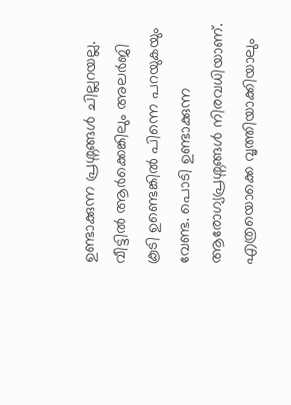ഉണ്ടാക്കുന്ന പ്രശ്നങ്ങള്‍ ചില്ലറയല്ല. വീട്ടില്‍ ആര്‍ക്കെങ്കിലും അലര്‍ജി കൂടി ഉണ്ടെങ്കില്‍ പിന്നെ പറയുകയും വേണ്ട. പൊടി ഉണ്ടാക്കുന്ന ആരോഗ്യപ്രശ്നങ്ങള്‍ നിരവധിയാണ്. എത്രയൊക്കെ വൃത്തിയാക്കിയാലും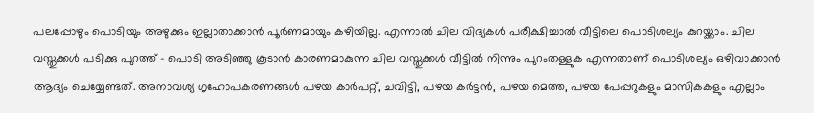പലപ്പോഴും പൊടിയും അഴുക്കും ഇല്ലാതാക്കാന്‍ പൂര്‍ണമായും കഴിയില്ല. എന്നാല്‍ ചില വിദ്യകള്‍ പരീക്ഷിച്ചാല്‍ വീട്ടിലെ പൊടിശല്യം കുറയ്ക്കാം. ചില വസ്തുക്കള്‍ പടിക്കു പുറത്ത് - പൊടി അടിഞ്ഞു കൂടാന്‍ കാരണമാകുന്ന ചില വസ്തുക്കള്‍ വീട്ടില്‍ നിന്നും പുറംതള്ളുക എന്നതാണ് പൊടിശല്യം ഒഴിവാക്കാന്‍ ആദ്യം ചെയ്യേണ്ടത്. അനാവശ്യ ഗൃഹോപകരണങ്ങള്‍ പഴയ കാര്‍പറ്റ്‌, ചവിട്ടി, പഴയ കർട്ടൻ, പഴയ മെത്ത, പഴയ പേപ്പറുകളും മാസികകളും എല്ലാം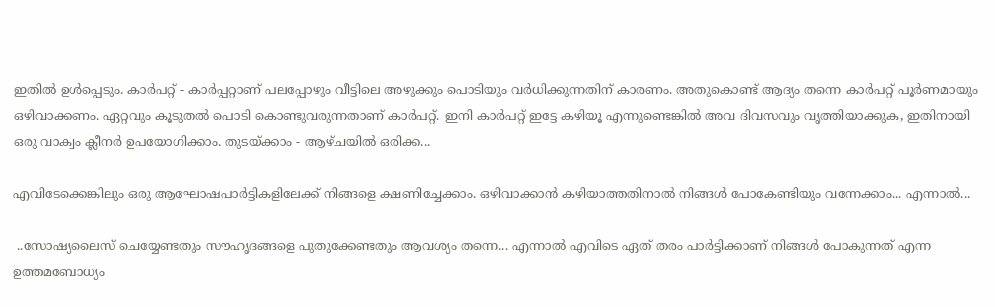ഇതില്‍ ഉള്‍പ്പെടും. കാര്‍പറ്റ്‌ - കാര്‍പ്പറ്റാണ് പലപ്പോഴും വീട്ടിലെ അഴുക്കും പൊടിയും വർധിക്കുന്നതിന് കാരണം. അതുകൊണ്ട് ആദ്യം തന്നെ കാര്‍പറ്റ്‌ പൂര്‍ണമായും ഒഴിവാക്കണം. ഏറ്റവും കൂടുതല്‍ പൊടി കൊണ്ടുവരുന്നതാണ് കാര്‍പറ്റ്‌. ഇനി കാര്‍പറ്റ്‌ ഇട്ടേ കഴിയൂ എന്നുണ്ടെങ്കില്‍ അവ ദിവസവും വൃത്തിയാക്കുക, ഇതിനായി ഒരു വാക്വം ക്ലീനര്‍ ഉപയോഗിക്കാം. തുടയ്ക്കാം - ആഴ്ചയില്‍ ഒരിക്ക...

എവിടേക്കെങ്കിലും ഒരു ആഘോഷപാർട്ടികളിലേക്ക് നിങ്ങളെ ക്ഷണിച്ചേക്കാം. ഒഴിവാക്കാൻ കഴിയാത്തതിനാൽ നിങ്ങൾ പോകേണ്ടിയും വന്നേക്കാം... എന്നാൽ...

 ..സോഷ്യലൈസ് ചെയ്യേണ്ടതും സൗഹൃദങ്ങളെ പുതുക്കേണ്ടതും ആവശ്യം തന്നെ... എന്നാൽ എവിടെ ഏത് തരം പാർട്ടിക്കാണ് നിങ്ങൾ പോകുന്നത് എന്ന ഉത്തമബോധ്യം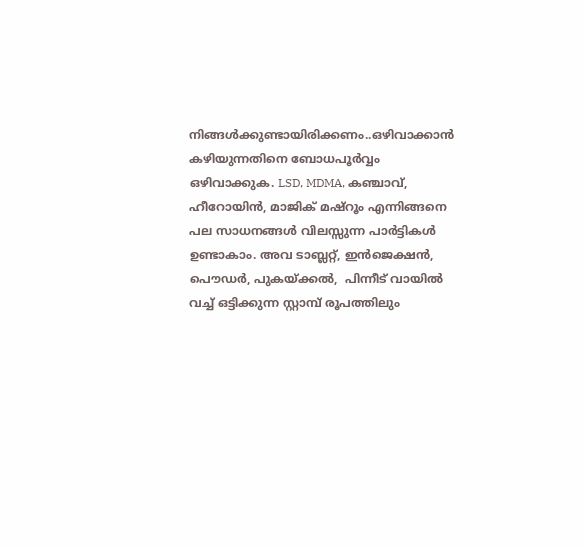നിങ്ങൾക്കുണ്ടായിരിക്കണം..ഒഴിവാക്കാൻ കഴിയുന്നതിനെ ബോധപൂർവ്വം ഒഴിവാക്കുക. LSD, MDMA, കഞ്ചാവ്, ഹീറോയിൻ, മാജിക് മഷ്‌റൂം എന്നിങ്ങനെ പല സാധനങ്ങൾ വിലസ്സുന്ന പാർട്ടികൾ ഉണ്ടാകാം. അവ ടാബ്ലറ്റ്, ഇൻജെക്ഷൻ, പൌഡർ, പുകയ്ക്കൽ,  പിന്നീട് വായിൽ വച്ച് ഒട്ടിക്കുന്ന സ്റ്റാമ്പ് രൂപത്തിലും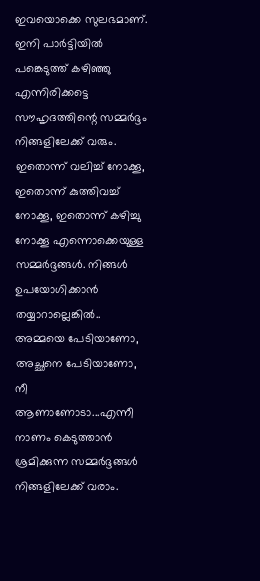ഇവയൊക്കെ സുലഭമാണ്.  ഇനി പാർട്ടിയിൽ പങ്കെടുത്ത് കഴിഞ്ഞു എന്നിരിക്കട്ടെ സൗഹൃദത്തിന്റെ സമ്മർദ്ദം നിങ്ങളിലേക്ക് വരും. ഇതൊന്ന് വലിച്ച് നോക്കൂ, ഇതൊന്ന് കുത്തിവച്ച് നോക്കൂ, ഇതൊന്ന് കഴിച്ചു നോക്കൂ എന്നൊക്കെയുള്ള സമ്മർദ്ദങ്ങൾ. നിങ്ങൾ ഉപയോഗിക്കാൻ തയ്യാറാല്ലെങ്കിൽ.. അമ്മയെ പേടിയാണോ, അച്ഛനെ പേടിയാണോ, നീ ആണാണോടാ...എന്നീ നാണം കെടുത്താൻ ശ്രമിക്കുന്ന സമ്മർദ്ദങ്ങൾ നിങ്ങളിലേക്ക് വരാം.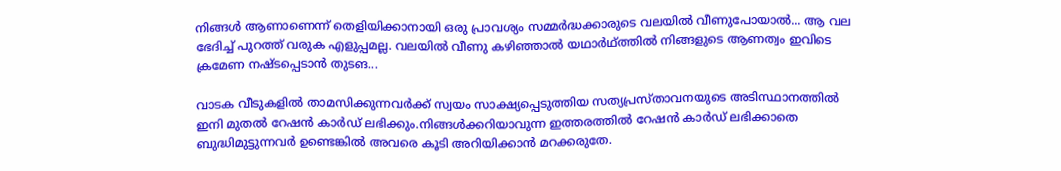നിങ്ങൾ ആണാണെന്ന് തെളിയിക്കാനായി ഒരു പ്രാവശ്യം സമ്മർദ്ധക്കാരുടെ വലയിൽ വീണുപോയാൽ... ആ വല ഭേദിച്ച് പുറത്ത് വരുക എളുപ്പമല്ല. വലയിൽ വീണു കഴിഞ്ഞാൽ യഥാർഥ്ത്തിൽ നിങ്ങളുടെ ആണത്വം ഇവിടെ ക്രമേണ നഷ്ടപ്പെടാൻ തുടങ...

വാടക വീടുകളിൽ താമസിക്കുന്നവർക്ക് സ്വയം സാക്ഷ്യപ്പെടുത്തിയ സത്യപ്രസ്താവനയുടെ അടിസ്ഥാനത്തിൽ ഇനി മുതൽ റേഷൻ കാർഡ് ലഭിക്കും.നിങ്ങൾക്കറിയാവുന്ന ഇത്തരത്തിൽ റേഷൻ കാർഡ് ലഭിക്കാതെ ബുദ്ധിമുട്ടുന്നവർ ഉണ്ടെങ്കിൽ അവരെ കൂടി അറിയിക്കാൻ മറക്കരുതേ.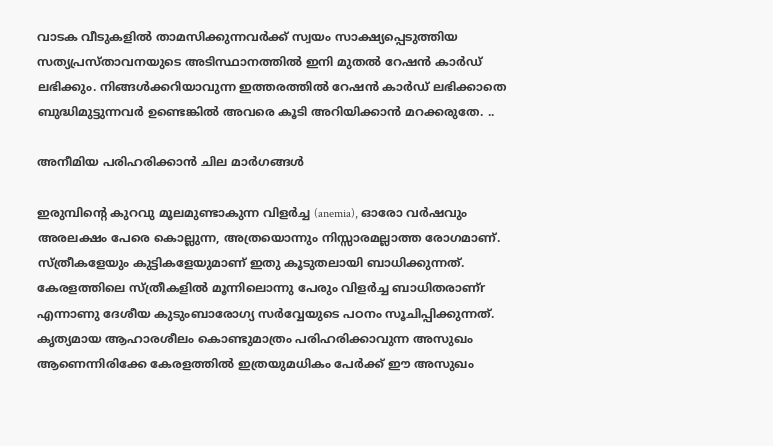വാടക വീടുകളിൽ താമസിക്കുന്നവർക്ക് സ്വയം സാക്ഷ്യപ്പെടുത്തിയ സത്യപ്രസ്താവനയുടെ അടിസ്ഥാനത്തിൽ ഇനി മുതൽ റേഷൻ കാർഡ് ലഭിക്കും. നിങ്ങൾക്കറിയാവുന്ന ഇത്തരത്തിൽ റേഷൻ കാർഡ് ലഭിക്കാതെ ബുദ്ധിമുട്ടുന്നവർ ഉണ്ടെങ്കിൽ അവരെ കൂടി അറിയിക്കാൻ മറക്കരുതേ. ..

അനീമിയ പരിഹരിക്കാൻ ചില മാർഗങ്ങൾ

ഇരുമ്പിന്റെ കുറവു മൂലമുണ്ടാകുന്ന വിളർച്ച (anemia), ഓരോ വർഷവും അരലക്ഷം പേരെ കൊല്ലുന്ന, അത്രയൊന്നും നിസ്സാരമല്ലാത്ത രോഗമാണ്. സ്ത്രീകളേയും കുട്ടികളേയുമാണ് ഇതു കൂടുതലായി ബാധിക്കുന്നത്. കേരളത്തിലെ സ്ത്രീകളിൽ മൂന്നിലൊന്നു പേരും വിളർച്ച ബാധിതരാണ്r എന്നാണു ദേശീയ കുടുംബാരോഗ്യ സർവ്വേയുടെ പഠനം സൂചിപ്പിക്കുന്നത്. കൃത്യമായ ആഹാരശീലം കൊണ്ടുമാത്രം പരിഹരിക്കാവുന്ന അസുഖം ആണെന്നിരിക്കേ കേരളത്തിൽ ഇത്രയുമധികം പേർക്ക് ഈ അസുഖം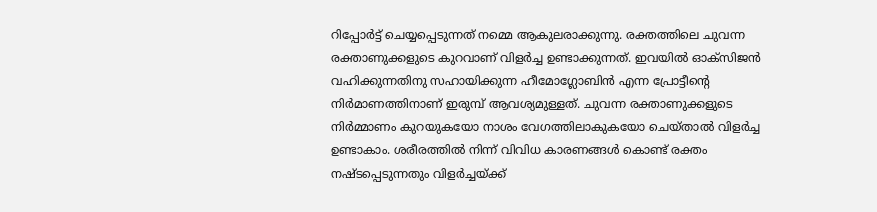റിപ്പോർട്ട് ചെയ്യപ്പെടുന്നത് നമ്മെ ആകുലരാക്കുന്നു. രക്തത്തിലെ ചുവന്ന രക്താണുക്കളുടെ കുറവാണ് വിളർച്ച ഉണ്ടാക്കുന്നത്. ഇവയിൽ ഓക്സിജൻ വഹിക്കുന്നതിനു സഹായിക്കുന്ന ഹീമോഗ്ലോബിൻ എന്ന പ്രോട്ടീന്റെ നിർമാണത്തിനാണ് ഇരുമ്പ് ആവശ്യമുള്ളത്. ചുവന്ന രക്താണുക്കളുടെ നിർമ്മാണം കുറയുകയോ നാശം വേഗത്തിലാകുകയോ ചെയ്താൽ വിളർച്ച ഉണ്ടാകാം. ശരീരത്തിൽ നിന്ന് വിവിധ കാരണങ്ങൾ കൊണ്ട് രക്തം നഷ്ടപ്പെടുന്നതും വിളർച്ചയ്ക്ക്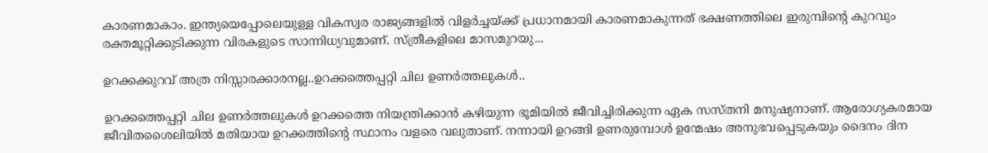കാരണമാകാം. ഇന്ത്യയെപ്പോലെയുള്ള വികസ്വര രാജ്യങ്ങളിൽ വിളർച്ചയ്ക്ക് പ്രധാനമായി കാരണമാകുന്നത് ഭക്ഷണത്തിലെ ഇരുമ്പിന്റെ കുറവും രക്തമൂറ്റിക്കുടിക്കുന്ന വിരകളുടെ സാന്നിധ്യവുമാണ്. സ്ത്രീകളിലെ മാസമുറയു...

ഉറക്കക്കുറവ് അത്ര നിസ്സാരക്കാരനല്ല..ഉറക്കത്തെപ്പറ്റി ചില ഉണർത്തലുകൾ..

ഉറക്കത്തെപ്പറ്റി ചില ഉണർത്തലുകൾ ഉറക്കത്തെ നിയന്ത്രിക്കാന്‍ കഴിയുന്ന ഭൂമിയില്‍ ജീവിച്ചിരിക്കുന്ന ഏക സസ്തനി മനുഷ്യനാണ്. ആരോഗ്യകരമായ ജീവിതശൈലിയില്‍ മതിയായ ഉറക്കത്തിന്റെ സ്ഥാനം വളരെ വലുതാണ്‌. നന്നായി ഉറങ്ങി ഉണരുമ്പോള്‍ ഉന്മേഷം അനുഭവപ്പെടുകയും ദൈനം ദിന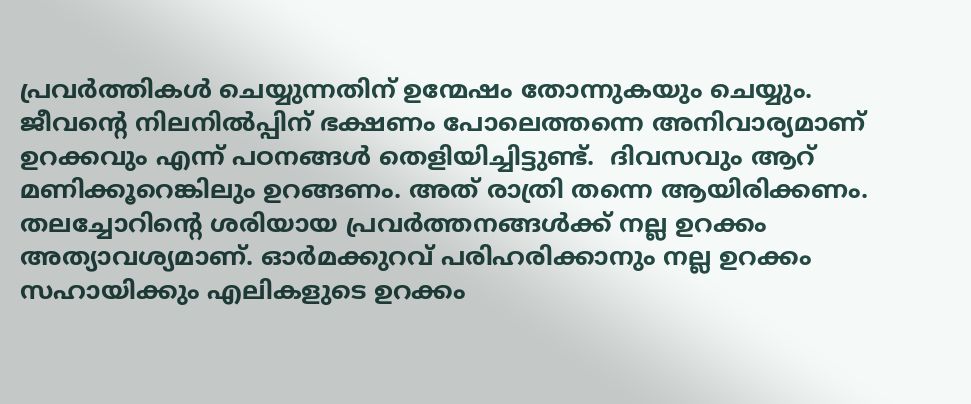പ്രവര്‍ത്തികള്‍ ചെയ്യുന്നതിന്‌ ഉന്മേഷം തോന്നുകയും ചെയ്യും. ജീവന്റെ നിലനില്‍പ്പിന് ഭക്ഷണം പോലെത്തന്നെ അനിവാര്യമാണ് ഉറക്കവും എന്ന് പഠനങ്ങള്‍ തെളിയിച്ചിട്ടുണ്ട്.  ദിവസവും ആറ് മണിക്കൂറെങ്കിലും ഉറങ്ങണം. അത് രാത്രി തന്നെ ആയിരിക്കണം. തലച്ചോറിന്റെ ശരിയായ പ്രവർത്തനങ്ങൾക്ക് നല്ല ഉറക്കം അത്യാവശ്യമാണ്. ഓർമക്കുറവ് പരിഹരിക്കാനും നല്ല ഉറക്കം സഹായിക്കും എലികളുടെ ഉറക്കം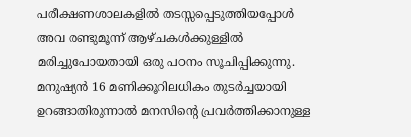പരീക്ഷണശാലകളില്‍ തടസ്സപ്പെടുത്തിയപ്പോള്‍ അവ രണ്ടുമൂന്ന് ആഴ്ചകള്‍ക്കുള്ളില്‍ മരിച്ചുപോയതായി ഒരു പഠനം സൂചിപ്പിക്കുന്നു. മനുഷ്യൻ 16 മണിക്കൂറിലധികം തുടര്‍ച്ചയായി ഉറങ്ങാതിരുന്നാല്‍ മനസിന്റെ പ്രവര്‍ത്തിക്കാനുള്ള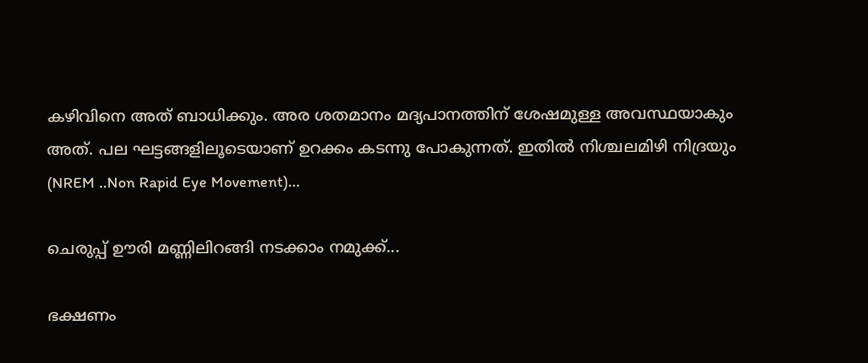കഴിവിനെ അത് ബാധിക്കും. അര ശതമാനം മദ്യപാനത്തിന് ശേഷമുള്ള അവസ്ഥയാകും അത്. പല ഘട്ടങ്ങളിലൂടെയാണ് ഉറക്കം കടന്നു പോകുന്നത്. ഇതിൽ നിശ്ചലമിഴി നിദ്രയും (NREM ..Non Rapid Eye Movement)...

ചെരുപ്പ് ഊരി മണ്ണിലിറങ്ങി നടക്കാം നമുക്ക്...

ഭക്ഷണം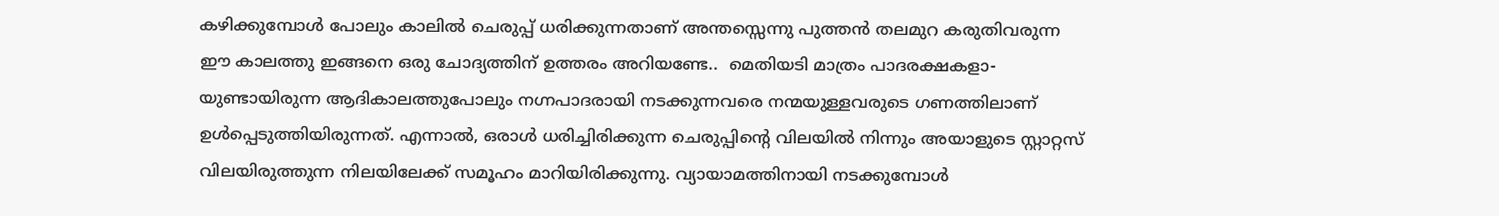കഴിക്കുമ്പോള്‍ പോലും കാലില്‍ ചെരുപ്പ് ധരിക്കുന്നതാണ് അന്തസ്സെന്നു പുത്തന്‍ തലമുറ കരുതിവരുന്ന ഈ കാലത്തു ഇങ്ങനെ ഒരു ചോദ്യത്തിന് ഉത്തരം അറിയണ്ടേ..  മെതിയടി മാത്രം പാദരക്ഷകളാ- യുണ്ടായിരുന്ന ആദികാലത്തുപോലും നഗ്നപാദരായി നടക്കുന്നവരെ നന്മയുള്ളവരുടെ ഗണത്തിലാണ് ഉള്‍പ്പെടുത്തിയിരുന്നത്. എന്നാല്‍, ഒരാള്‍ ധരിച്ചിരിക്കുന്ന ചെരുപ്പിന്റെ വിലയില്‍ നിന്നും അയാളുടെ സ്റ്റാറ്റസ് വിലയിരുത്തുന്ന നിലയിലേക്ക് സമൂഹം മാറിയിരിക്കുന്നു. വ്യായാമത്തിനായി നടക്കുമ്പോള്‍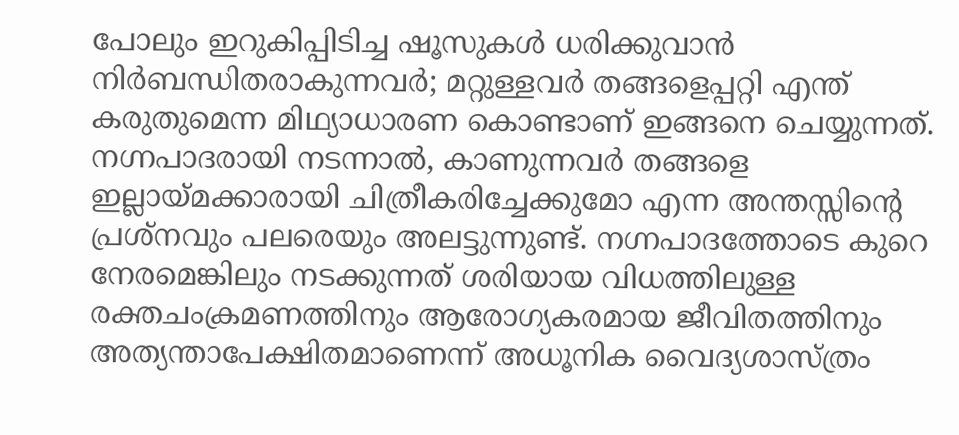പോലും ഇറുകിപ്പിടിച്ച ഷൂസുകള്‍ ധരിക്കുവാന്‍ നിര്‍ബന്ധിതരാകുന്നവര്‍; മറ്റുള്ളവര്‍ തങ്ങളെപ്പറ്റി എന്ത് കരുതുമെന്ന മിഥ്യാധാരണ കൊണ്ടാണ് ഇങ്ങനെ ചെയ്യുന്നത്. നഗ്നപാദരായി നടന്നാല്‍, കാണുന്നവര്‍ തങ്ങളെ ഇല്ലായ്മക്കാരായി ചിത്രീകരിച്ചേക്കുമോ എന്ന അന്തസ്സിന്റെ പ്രശ്നവും പലരെയും അലട്ടുന്നുണ്ട്. നഗ്നപാദത്തോടെ കുറെ നേരമെങ്കിലും നടക്കുന്നത് ശരിയായ വിധത്തിലുള്ള രക്തചംക്രമണത്തിനും ആരോഗ്യകരമായ ജീവിതത്തിനും അത്യന്താപേക്ഷിതമാണെന്ന് അധൂനിക വൈദ്യശാസ്ത്രം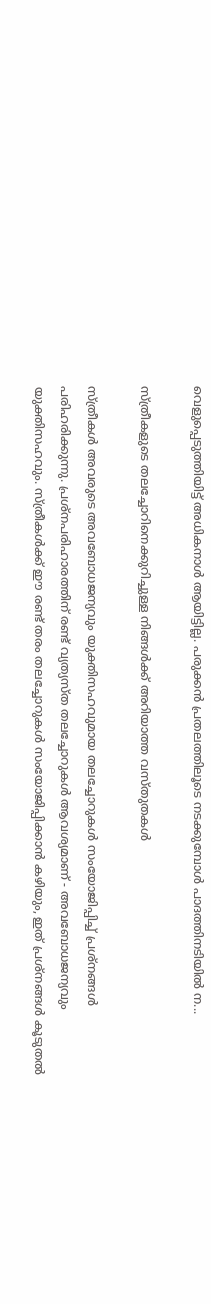വെളുപ്പെടുത്തിയിട്ട്‌ അധികനാള്‍ ആയിട്ടില്ല. പരുക്കന്‍ പ്രതലത്തിലൂടെ നടക്കുമ്പോള്‍ പാദത്തിനടിയില്‍ ന...

സ്ത്രീകളുടെ തലച്ചോറിനെക്കുറിച്ചുള്ള നിങ്ങൾക്ക് അറിയാത്ത വസ്തുതകൾ

സ്ത്രീകൾ അവരുടെ അവബോധജന്യവും യുക്തിസഹവുമായ തലച്ചോറുകൾ സംയോജിപ്പിച്ച് പ്രശ്നങ്ങൾ പരിഹരിക്കുന്നു. പ്രശ്നപരിഹാരത്തിന് രണ്ട് വ്യത്യസ്ത തലച്ചോറുകൾ ആവശ്യമാണ് - അവബോധജന്യവും യുക്തിസഹവും. സ്ത്രീകൾക്ക് ഈ രണ്ട് തരം തലച്ചോറുകൾ സംയോജിപ്പിക്കാൻ കഴിയും, ഇത് പ്രശ്നങ്ങൾ കൂടുതൽ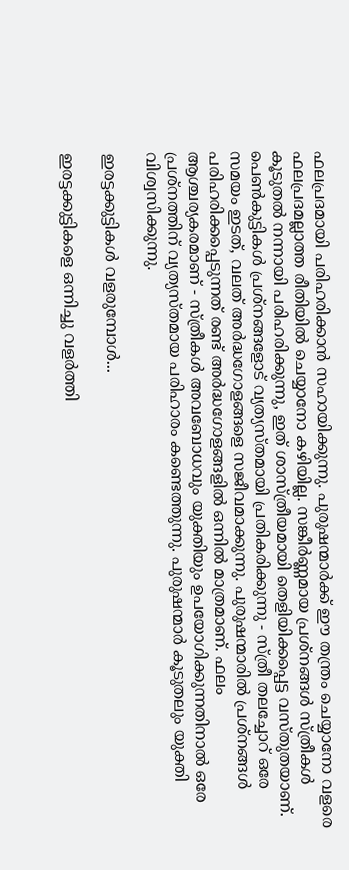ഫലപ്രദമായി പരിഹരിക്കാൻ സഹായിക്കുന്നു. പുരുഷന്മാർക്ക് ഈ തന്ത്രം ചെയ്യാനോ വളരെ ഫലപ്രദമല്ലാത്ത രീതിയിൽ ചെയ്യാനോ കഴിയില്ല. സങ്കീർണ്ണമായ പ്രശ്നങ്ങൾ സ്ത്രീകൾ കൂടുതൽ നന്നായി പരിഹരിക്കുന്നു, ഇത് ശാസ്ത്രീയമായി തെളിയിക്കപ്പെട്ട വസ്തുതയാണ്. പെൺകുട്ടികൾ പ്രശ്നങ്ങളോട് വ്യത്യസ്തമായി പ്രതികരിക്കുന്നു - സ്ത്രീ തലച്ചോറ് ഒരേ സമയം ഇടത്, വലത് അർദ്ധഗോളങ്ങളെ സജീവമാക്കുന്നു. പുരുഷന്മാരിൽ പ്രശ്നങ്ങൾ പരിഹരിക്കപ്പെടുന്നത് രണ്ട് അർദ്ധഗോളങ്ങളിൽ ഒന്നിൽ മാത്രമാണ്. ഫലം ആശ്ചര്യകരമാണ് - സ്ത്രീകൾ അവബോധവും യുക്തിയും ഉപയോഗിക്കുന്നതിനാൽ ഒരേ പ്രശ്നത്തിന് വ്യത്യസ്തമായ പരിഹാരം കണ്ടെത്തുന്നു. പുരുഷന്മാർ കൂടുതലും യുക്തി വിശ്വസിക്കുന്നു.

ഇരട്ടക്കുട്ടികള്‍ വളരുമ്പോള്‍...

ഇരട്ടക്കുട്ടികളെ ഒന്നിച്ചു വളര്‍ത്തി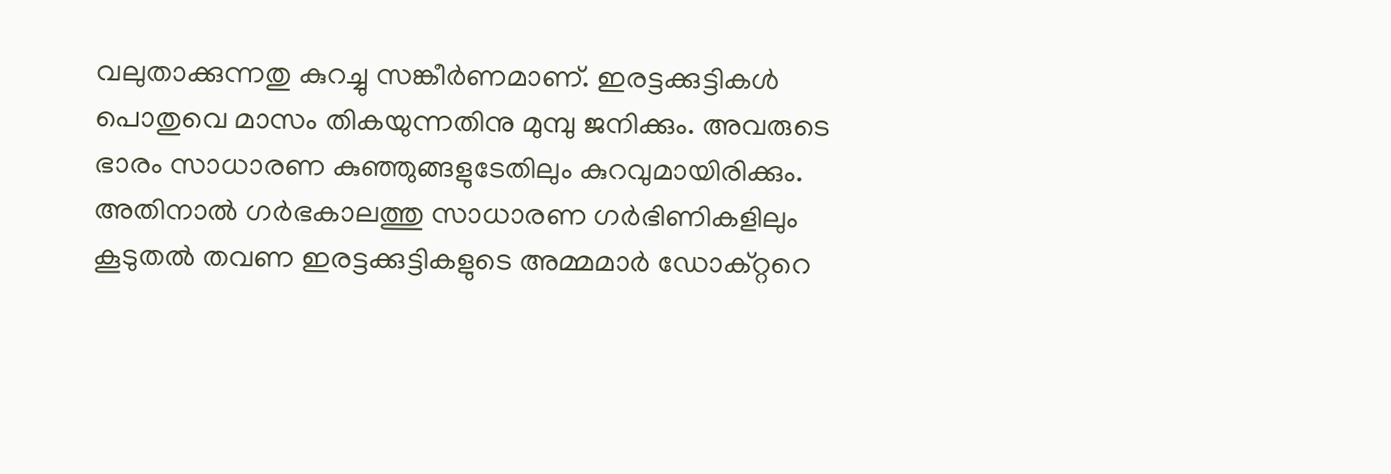വലുതാക്കുന്നതു കുറച്ചു സങ്കീര്‍ണമാണ്. ഇരട്ടക്കുട്ടികള്‍ പൊതുവെ മാസം തികയുന്നതിനു മുമ്പു ജനിക്കും. അവരുടെ ഭാരം സാധാരണ കുഞ്ഞുങ്ങളുടേതിലും കുറവുമായിരിക്കും. അതിനാല്‍ ഗര്‍ഭകാലത്തു സാധാരണ ഗര്‍ഭിണികളിലും കൂടുതല്‍ തവണ ഇരട്ടക്കുട്ടികളുടെ അമ്മമാര്‍ ഡോക്റ്ററെ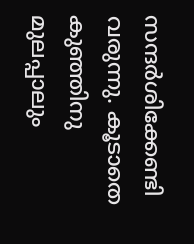സന്ദര്‍ശിക്കേണ്ടി വരുന്നു. കൂടാതെ കുഞ്ഞിനു മുലപ്പാലും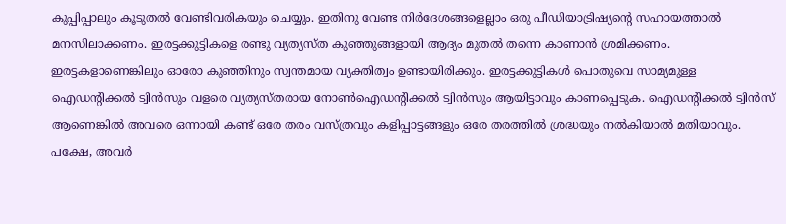കുപ്പിപ്പാലും കൂടുതല്‍ വേണ്ടിവരികയും ചെയ്യും. ഇതിനു വേണ്ട നിര്‍ദേശങ്ങളെല്ലാം ഒരു പീഡിയാട്രിഷ്യന്റെ സഹായത്താല്‍ മനസിലാക്കണം. ഇരട്ടക്കുട്ടികളെ രണ്ടു വ്യത്യസ്ത കുഞ്ഞുങ്ങളായി ആദ്യം മുതല്‍ തന്നെ കാണാന്‍ ശ്രമിക്കണം. ഇരട്ടകളാണെങ്കിലും ഓരോ കുഞ്ഞിനും സ്വന്തമായ വ്യക്തിത്വം ഉണ്ടായിരിക്കും. ഇരട്ടക്കുട്ടികള്‍ പൊതുവെ സാമ്യമുള്ള ഐഡന്റിക്കല്‍ ട്വിന്‍സും വളരെ വ്യത്യസ്തരായ നോണ്‍ഐഡന്റിക്കല്‍ ട്വിന്‍സും ആയിട്ടാവും കാണപ്പെടുക. ഐഡന്റിക്കല്‍ ട്വിന്‍സ് ആണെങ്കില്‍ അവരെ ഒന്നായി കണ്ട് ഒരേ തരം വസ്ത്രവും കളിപ്പാട്ടങ്ങളും ഒരേ തരത്തില്‍ ശ്രദ്ധയും നല്‍കിയാല്‍ മതിയാവും. പക്ഷേ, അവര്‍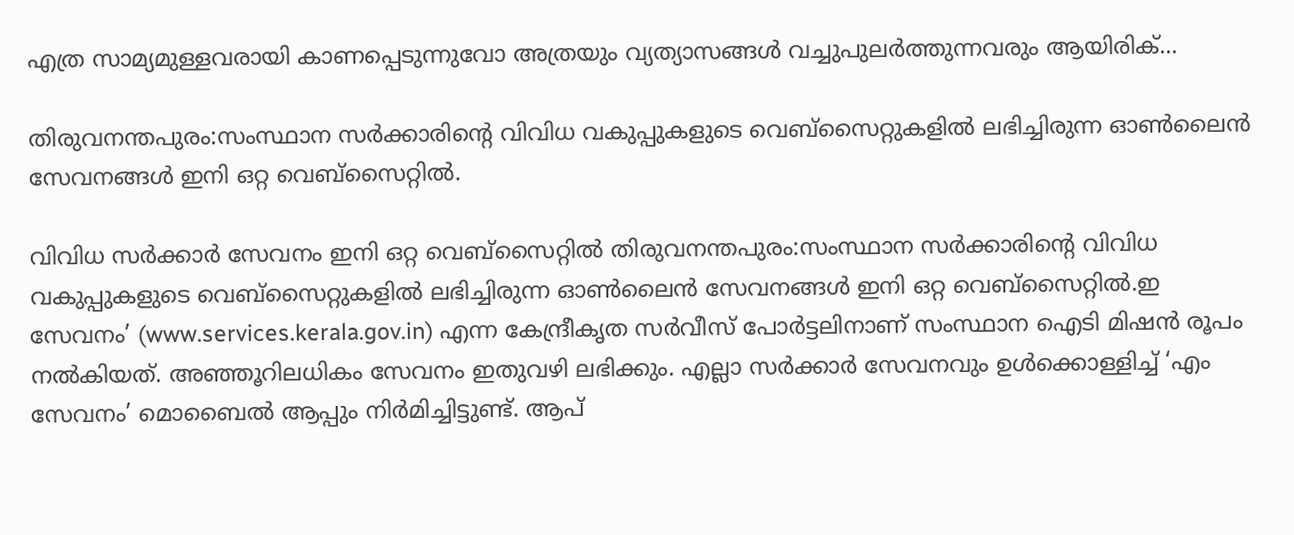എത്ര സാമ്യമുള്ളവരായി കാണപ്പെടുന്നുവോ അത്രയും വ്യത്യാസങ്ങള്‍ വച്ചുപുലര്‍ത്തുന്നവരും ആയിരിക്...

തിരുവനന്തപുരം:സംസ്ഥാന സര്‍ക്കാരിന്റെ വിവിധ വകുപ്പുകളുടെ വെബ്സൈറ്റുകളില്‍ ലഭിച്ചിരുന്ന ഓണ്‍ലൈന്‍ സേവനങ്ങള്‍ ഇനി ഒറ്റ വെബ്സൈറ്റില്‍.

വിവിധ സർക്കാർ സേവനം ഇനി ഒറ്റ വെബ്സൈറ്റിൽ തിരുവനന്തപുരം:സംസ്ഥാന സര്‍ക്കാരിന്റെ വിവിധ വകുപ്പുകളുടെ വെബ്സൈറ്റുകളില്‍ ലഭിച്ചിരുന്ന ഓണ്‍ലൈന്‍ സേവനങ്ങള്‍ ഇനി ഒറ്റ വെബ്സൈറ്റില്‍.ഇ സേവനം’ (www.services.kerala.gov.in) എന്ന കേന്ദ്രീകൃത സര്‍വീസ് പോര്‍ട്ടലിനാണ് സംസ്ഥാന ഐടി മിഷന്‍ രൂപം നല്‍കിയത്. അഞ്ഞൂറിലധികം സേവനം ഇതുവഴി ലഭിക്കും. എല്ലാ സര്‍ക്കാര്‍ സേവനവും ഉള്‍ക്കൊള്ളിച്ച്‌ ‘എം സേവനം’ മൊബൈല്‍ ആപ്പും നിര്‍മിച്ചിട്ടുണ്ട്. ആപ്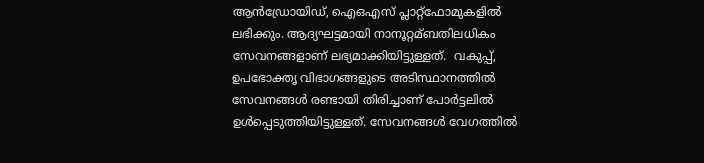ആന്‍ഡ്രോയിഡ്, ഐഒഎസ് പ്ലാറ്റ്ഫോമുകളില്‍ ലഭിക്കും. ആദ്യഘട്ടമായി നാനൂറ്റമ്ബതിലധികം സേവനങ്ങളാണ് ലഭ്യമാക്കിയിട്ടുള്ളത്.  വകുപ്പ്, ഉപഭോക്തൃ വിഭാഗങ്ങളുടെ അടിസ്ഥാനത്തില്‍ സേവനങ്ങള്‍ രണ്ടായി തിരിച്ചാണ് പോര്‍ട്ടലില്‍ ഉള്‍പ്പെടുത്തിയിട്ടുള്ളത്. സേവനങ്ങള്‍ വേഗത്തില്‍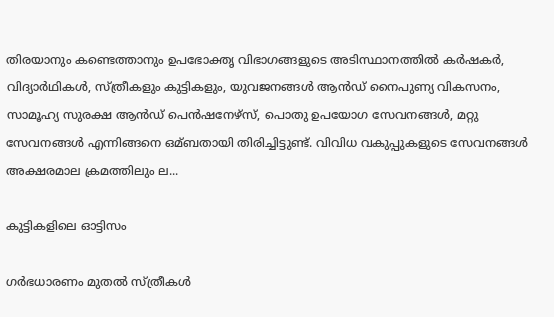തിരയാനും കണ്ടെത്താനും ഉപഭോക്തൃ വിഭാഗങ്ങളുടെ അടിസ്ഥാനത്തില്‍ കര്‍ഷകര്‍, വിദ്യാര്‍ഥികള്‍, സ്ത്രീകളും കുട്ടികളും, യുവജനങ്ങള്‍ ആന്‍ഡ് നൈപുണ്യ വികസനം, സാമൂഹ്യ സുരക്ഷ ആന്‍ഡ് പെന്‍ഷനേഴ്സ്, പൊതു ഉപയോഗ സേവനങ്ങള്‍, മറ്റു സേവനങ്ങള്‍ എന്നിങ്ങനെ ഒമ്ബതായി തിരിച്ചിട്ടുണ്ട്. വിവിധ വകുപ്പുകളുടെ സേവനങ്ങള്‍ അക്ഷരമാല ക്രമത്തിലും ല...

കുട്ടികളിലെ ഓട്ടിസം

ഗര്‍ഭധാരണം മുതല്‍ സ്ത്രീകള്‍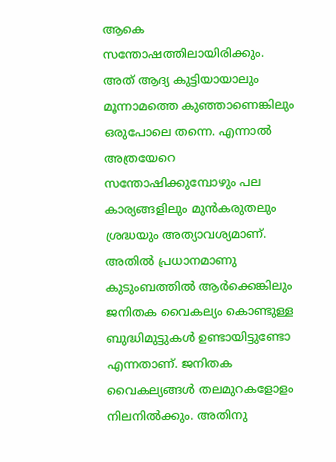ആകെ സന്തോഷത്തിലായിരിക്കും. അത് ആദ്യ കുട്ടിയായാലും മൂന്നാമത്തെ കുഞ്ഞാണെങ്കിലും ഒരുപോലെ തന്നെ. എന്നാല്‍ അത്രയേറെ സന്തോഷിക്കുമ്പോഴും പല കാര്യങ്ങളിലും മുന്‍കരുതലും ശ്രദ്ധയും അത്യാവശ്യമാണ്. അതില്‍ പ്രധാനമാണു കുടുംബത്തില്‍ ആര്‍ക്കെങ്കിലും ജനിതക വൈകല്യം കൊണ്ടുള്ള ബുദ്ധിമുട്ടുകള്‍ ഉണ്ടായിട്ടുണ്ടോ എന്നതാണ്. ജനിതക വൈകല്യങ്ങള്‍ തലമുറകളോളം നിലനില്‍ക്കും. അതിനു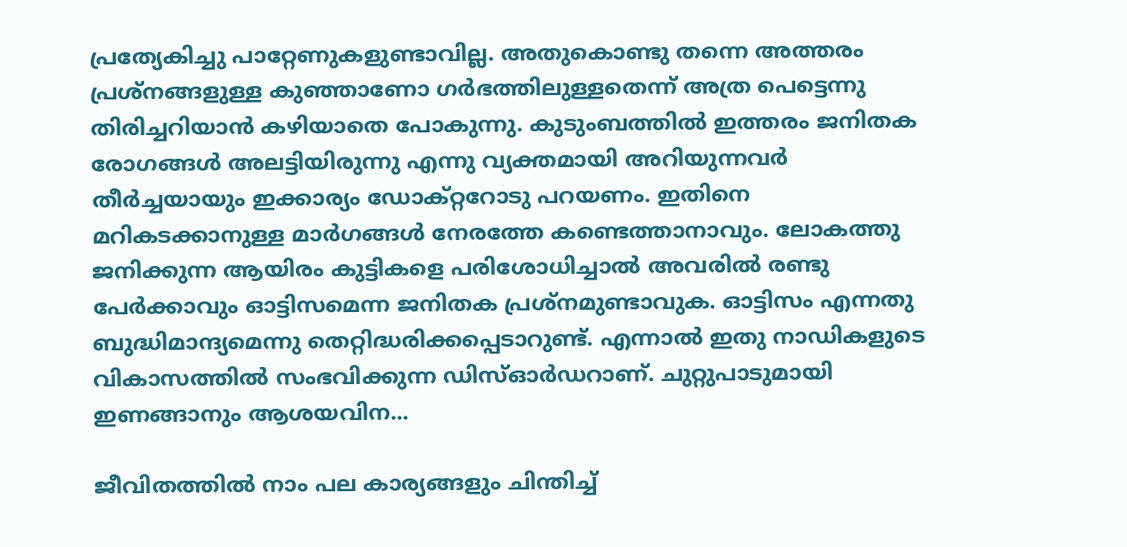പ്രത്യേകിച്ചു പാറ്റേണുകളുണ്ടാവില്ല. അതുകൊണ്ടു തന്നെ അത്തരം പ്രശ്‌നങ്ങളുള്ള കുഞ്ഞാണോ ഗര്‍ഭത്തിലുള്ളതെന്ന് അത്ര പെട്ടെന്നു തിരിച്ചറിയാന്‍ കഴിയാതെ പോകുന്നു. കുടുംബത്തില്‍ ഇത്തരം ജനിതക രോഗങ്ങള്‍ അലട്ടിയിരുന്നു എന്നു വ്യക്തമായി അറിയുന്നവര്‍ തീര്‍ച്ചയായും ഇക്കാര്യം ഡോക്റ്ററോടു പറയണം. ഇതിനെ മറികടക്കാനുള്ള മാര്‍ഗങ്ങള്‍ നേരത്തേ കണ്ടെത്താനാവും. ലോകത്തു ജനിക്കുന്ന ആയിരം കുട്ടികളെ പരിശോധിച്ചാല്‍ അവരില്‍ രണ്ടു പേര്‍ക്കാവും ഓട്ടിസമെന്ന ജനിതക പ്രശ്‌നമുണ്ടാവുക. ഓട്ടിസം എന്നതു ബുദ്ധിമാന്ദ്യമെന്നു തെറ്റിദ്ധരിക്കപ്പെടാറുണ്ട്. എന്നാല്‍ ഇതു നാഡികളുടെ വികാസത്തില്‍ സംഭവിക്കുന്ന ഡിസ്ഓര്‍ഡറാണ്. ചുറ്റുപാടുമായി ഇണങ്ങാനും ആശയവിന...

ജീവിതത്തിൽ നാം പല കാര്യങ്ങളും ചിന്തിച്ച്‌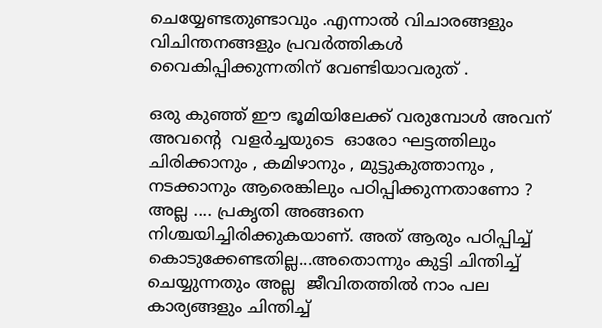ചെയ്യേണ്ടതുണ്ടാവും .എന്നാൽ വിചാരങ്ങളും വിചിന്തനങ്ങളും പ്രവർത്തികൾ വൈകിപ്പിക്കുന്നതിന്‌ വേണ്ടിയാവരുത്‌ .

ഒരു കുഞ്ഞ്‌ ഈ ഭൂമിയിലേക്ക്‌ വരുമ്പോൾ അവന്‌ അവന്റെ  വളർച്ചയുടെ  ഓരോ ഘട്ടത്തിലും ചിരിക്കാനും , കമിഴാനും , മുട്ടുകുത്താനും , നടക്കാനും ആരെങ്കിലും പഠിപ്പിക്കുന്നതാണോ ?  അല്ല .... പ്രകൃതി അങ്ങനെ നിശ്ചയിച്ചിരിക്കുകയാണ്‌. അത്‌ ആരും പഠിപ്പിച്ച്‌ കൊടുക്കേണ്ടതില്ല...അതൊന്നും കുട്ടി ചിന്തിച്ച്‌ ചെയ്യുന്നതും അല്ല  ജീവിതത്തിൽ നാം പല കാര്യങ്ങളും ചിന്തിച്ച്‌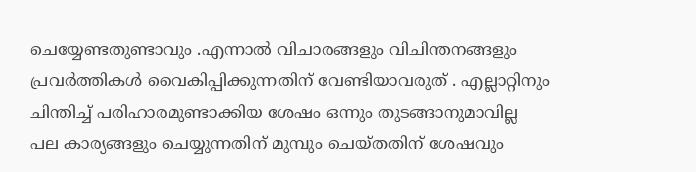ചെയ്യേണ്ടതുണ്ടാവും .എന്നാൽ വിചാരങ്ങളും വിചിന്തനങ്ങളും പ്രവർത്തികൾ വൈകിപ്പിക്കുന്നതിന്‌ വേണ്ടിയാവരുത്‌ . എല്ലാറ്റിനും ചിന്തിച്ച്‌ പരിഹാരമുണ്ടാക്കിയ ശേഷം ഒന്നും തുടങ്ങാനുമാവില്ല   പല കാര്യങ്ങളും ചെയ്യുന്നതിന്‌ മുമ്പും ചെയ്തതിന്‌ ശേഷവും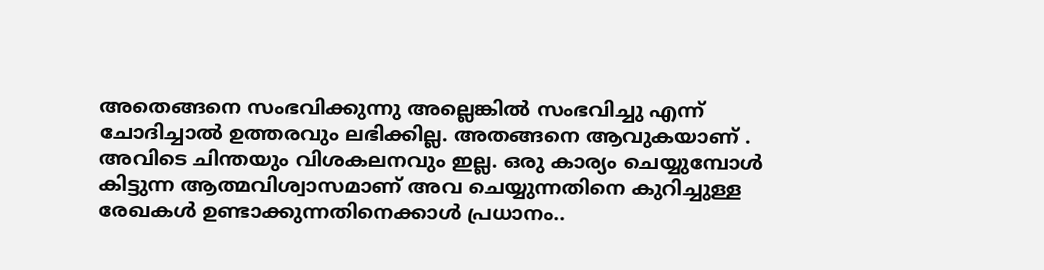അതെങ്ങനെ സംഭവിക്കുന്നു അല്ലെങ്കിൽ സംഭവിച്ചു എന്ന് ചോദിച്ചാൽ ഉത്തരവും ലഭിക്കില്ല. അതങ്ങനെ ആവുകയാണ്‌ . അവിടെ ചിന്തയും വിശകലനവും ഇല്ല. ഒരു കാര്യം ചെയ്യുമ്പോൾ കിട്ടുന്ന ആത്മവിശ്വാസമാണ്‌ അവ ചെയ്യുന്നതിനെ കുറിച്ചുള്ള രേഖകൾ ഉണ്ടാക്കുന്നതിനെക്കാൾ പ്രധാനം..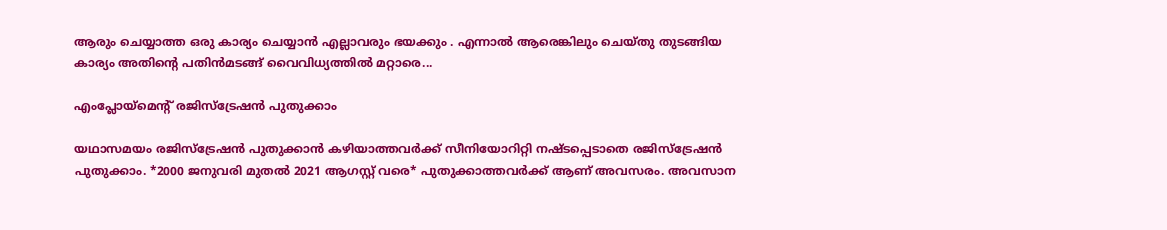ആരും ചെയ്യാത്ത ഒരു കാര്യം ചെയ്യാൻ എല്ലാവരും ഭയക്കും . എന്നാൽ ആരെങ്കിലും ചെയ്തു തുടങ്ങിയ കാര്യം അതിന്റെ പതിൻമടങ്ങ്‌ വൈവിധ്യത്തിൽ മറ്റാരെ...

എംപ്ലോയ്മെന്റ് രജിസ്‌ട്രേഷൻ പുതുക്കാം

യഥാസമയം രജിസ്‌ട്രേഷൻ പുതുക്കാൻ കഴിയാത്തവർക്ക് സീനിയോറിറ്റി നഷ്ടപ്പെടാതെ രജിസ്‌ട്രേഷൻ പുതുക്കാം. *2000 ജനുവരി മുതൽ 2021 ആഗസ്റ്റ് വരെ* പുതുക്കാത്തവർക്ക് ആണ് അവസരം. അവസാന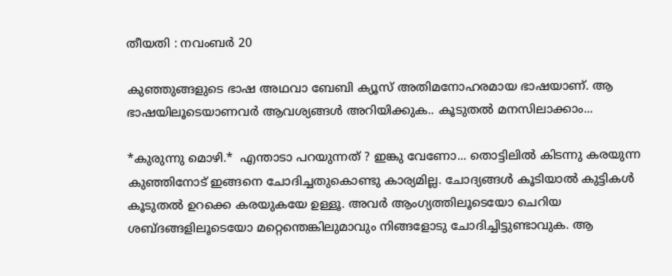തീയതി : നവംബർ 20

കുഞ്ഞുങ്ങളുടെ ഭാഷ അഥവാ ബേബി ക്യൂസ് അതിമനോഹരമായ ഭാഷയാണ്. ആ ഭാഷയിലൂടെയാണവര്‍ ആവശ്യങ്ങള്‍ അറിയിക്കുക.. കൂടുതൽ മനസിലാക്കാം...

*കുരുന്നു മൊഴി.*  എന്താടാ പറയുന്നത് ? ഇങ്കു വേണോ... തൊട്ടിലില്‍ കിടന്നു കരയുന്ന കുഞ്ഞിനോട് ഇങ്ങനെ ചോദിച്ചതുകൊണ്ടു കാര്യമില്ല. ചോദ്യങ്ങള്‍ കൂടിയാല്‍ കുട്ടികള്‍ കൂടുതല്‍ ഉറക്കെ കരയുകയേ ഉള്ളൂ. അവര്‍ ആംഗ്യത്തിലൂടെയോ ചെറിയ ശബ്ദങ്ങളിലൂടെയോ മറ്റെന്തെങ്കിലുമാവും നിങ്ങളോടു ചോദിച്ചിട്ടുണ്ടാവുക. ആ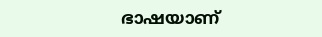ഭാഷയാണ്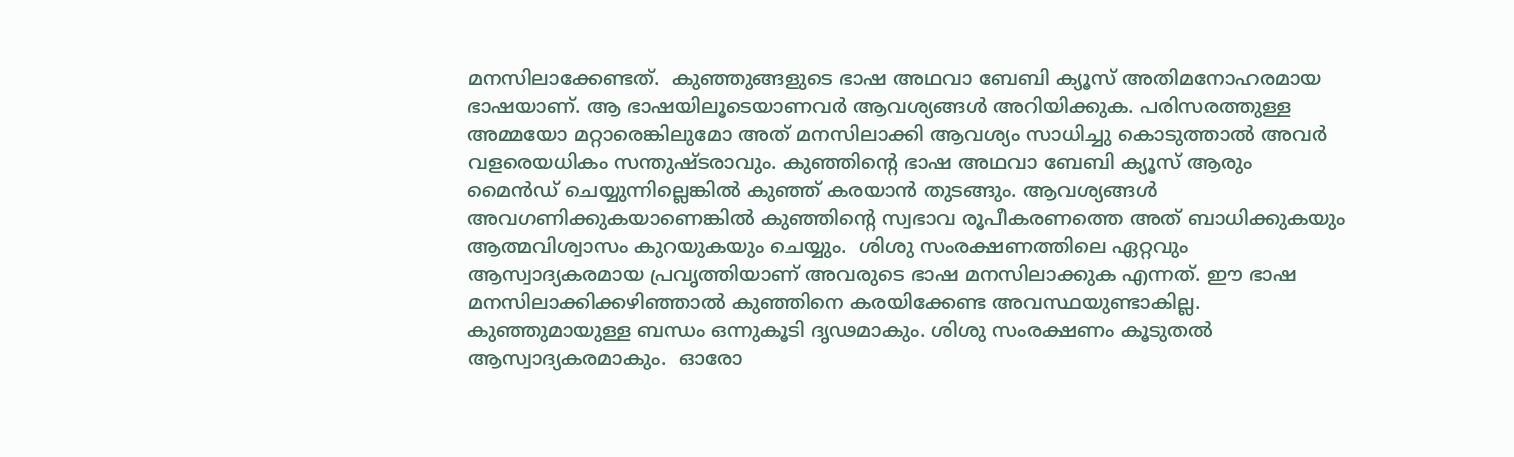മനസിലാക്കേണ്ടത്.  കുഞ്ഞുങ്ങളുടെ ഭാഷ അഥവാ ബേബി ക്യൂസ് അതിമനോഹരമായ ഭാഷയാണ്. ആ ഭാഷയിലൂടെയാണവര്‍ ആവശ്യങ്ങള്‍ അറിയിക്കുക. പരിസരത്തുള്ള അമ്മയോ മറ്റാരെങ്കിലുമോ അത് മനസിലാക്കി ആവശ്യം സാധിച്ചു കൊടുത്താല്‍ അവര്‍ വളരെയധികം സന്തുഷ്ടരാവും. കുഞ്ഞിന്റെ ഭാഷ അഥവാ ബേബി ക്യൂസ് ആരും മൈന്‍ഡ് ചെയ്യുന്നില്ലെങ്കില്‍ കുഞ്ഞ് കരയാന്‍ തുടങ്ങും. ആവശ്യങ്ങള്‍ അവഗണിക്കുകയാണെങ്കില്‍ കുഞ്ഞിന്റെ സ്വഭാവ രൂപീകരണത്തെ അത് ബാധിക്കുകയും ആത്മവിശ്വാസം കുറയുകയും ചെയ്യും.  ശിശു സംരക്ഷണത്തിലെ ഏറ്റവും ആസ്വാദ്യകരമായ പ്രവൃത്തിയാണ് അവരുടെ ഭാഷ മനസിലാക്കുക എന്നത്. ഈ ഭാഷ മനസിലാക്കിക്കഴിഞ്ഞാല്‍ കുഞ്ഞിനെ കരയിക്കേണ്ട അവസ്ഥയുണ്ടാകില്ല. കുഞ്ഞുമായുള്ള ബന്ധം ഒന്നുകൂടി ദൃഢമാകും. ശിശു സംരക്ഷണം കൂടുതല്‍ ആസ്വാദ്യകരമാകും.  ഓരോ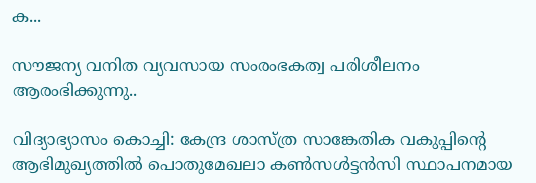ക...

സൗജന്യ വനിത വ്യവസായ സംരംഭകത്വ പരിശീലനം ആരംഭിക്കുന്നു..

വിദ്യാഭ്യാസം കൊച്ചി: കേന്ദ്ര ശാസ്ത്ര സാങ്കേതിക വകുപ്പിന്റെ ആഭിമുഖ്യത്തില്‍ പൊതുമേഖലാ കണ്‍സള്‍ട്ടന്‍സി സ്ഥാപനമായ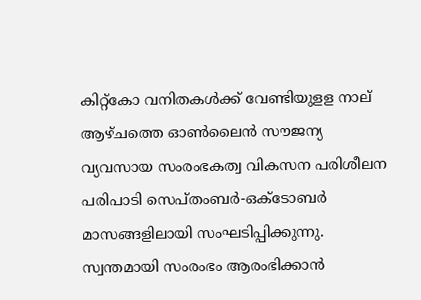കിറ്റ്‌കോ വനിതകള്‍ക്ക് വേണ്ടിയുളള നാല് ആഴ്ചത്തെ ഓണ്‍ലൈന്‍ സൗജന്യ വ്യവസായ സംരംഭകത്വ വികസന പരിശീലന പരിപാടി സെപ്തംബര്‍-ഒക്‌ടോബര്‍ മാസങ്ങളിലായി സംഘടിപ്പിക്കുന്നു. സ്വന്തമായി സംരംഭം ആരംഭിക്കാന്‍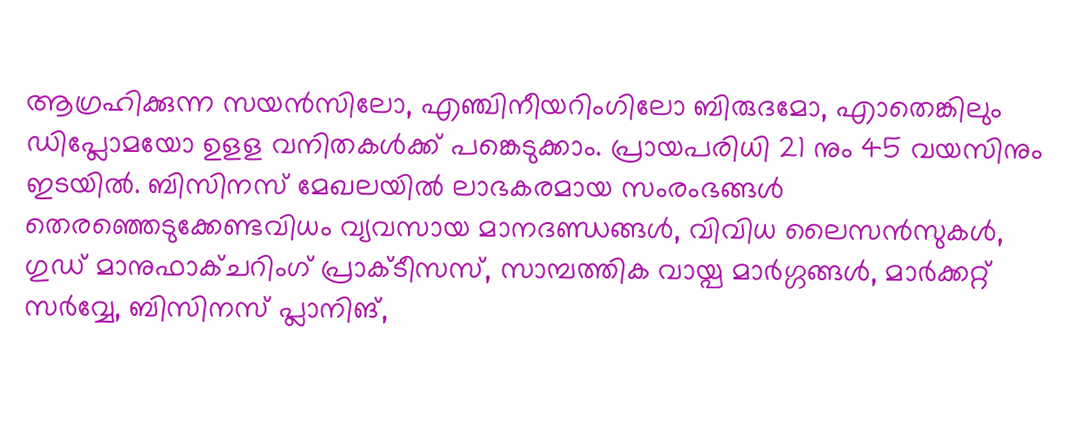ആഗ്രഹിക്കുന്ന സയന്‍സിലോ, എഞ്ചിനീയറിംഗിലോ ബിരുദമോ, എാതെങ്കിലും ഡിപ്ലോമയോ ഉളള വനിതകള്‍ക്ക് പങ്കെടുക്കാം. പ്രായപരിധി 21 നും 45 വയസിനും ഇടയില്‍. ബിസിനസ് മേഖലയില്‍ ലാഭകരമായ സംരംഭങ്ങള്‍ തെരഞ്ഞെടുക്കേണ്ടവിധം വ്യവസായ മാനദണ്ഡങ്ങള്‍, വിവിധ ലൈസന്‍സുകള്‍, ഗുഡ് മാനുഫാക്ചറിംഗ് പ്രാക്ടീസസ്, സാമ്പത്തിക വായ്പ മാര്‍ഗ്ഗങ്ങള്‍, മാര്‍ക്കറ്റ് സര്‍വ്വേ, ബിസിനസ് പ്ലാനിങ്,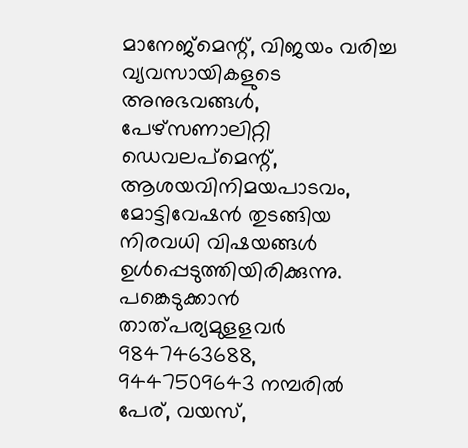മാനേജ്‌മെന്റ്, വിജയം വരിച്ച വ്യവസായികളുടെ അനുഭവങ്ങള്‍, പേഴ്‌സണാലിറ്റി ഡെവലപ്‌മെന്റ്, ആശയവിനിമയപാടവം, മോട്ടിവേഷന്‍ തുടങ്ങിയ നിരവധി വിഷയങ്ങള്‍ ഉള്‍പ്പെടുത്തിയിരിക്കുന്നു. പങ്കെടുക്കാന്‍ താത്പര്യമുളളവര്‍ 9847463688, 9447509643 നമ്പരില്‍ പേര്, വയസ്,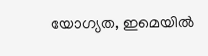യോഗ്യത, ഇമെയില്‍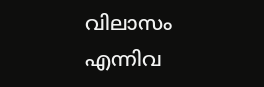വിലാസം എന്നിവ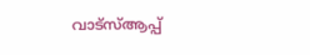വാട്സ്ആപ്പ്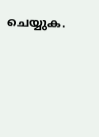ചെയ്യുക.